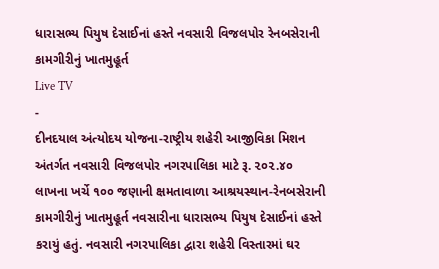ધારાસભ્ય પિયુષ દેસાઈનાં હસ્તે નવસારી વિજલપોર રેનબસેરાની કામગીરીનું ખાતમુહૂર્ત
Live TV
-
દીનદયાલ અંત્યોદય યોજના-રાષ્ટ્રીય શહેરી આજીવિકા મિશન અંતર્ગત નવસારી વિજલપોર નગરપાલિકા માટે રૂ. ૨૦૨.૪૦ લાખના ખર્ચે ૧૦૦ જણાની ક્ષમતાવાળા આશ્રયસ્થાન-રેનબસેરાની કામગીરીનું ખાતમુહૂર્ત નવસારીના ધારાસભ્ય પિયુષ દેસાઈનાં હસ્તે કરાયું હતું. નવસારી નગરપાલિકા દ્વારા શહેરી વિસ્તારમાં ઘર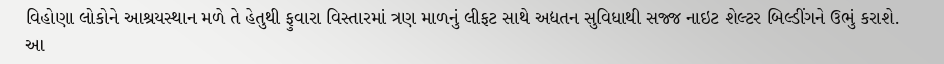વિહોણા લોકોને આશ્રયસ્થાન મળે તે હેતુથી ફુવારા વિસ્તારમાં ત્રણ માળનું લીફટ સાથે અદ્યતન સુવિધાથી સજ્જ નાઇટ શેલ્ટર બિલ્ડીંગને ઉભું કરાશે. આ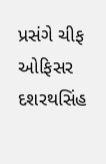પ્રસંગે ચીફ ઓફિસર દશરથસિંહ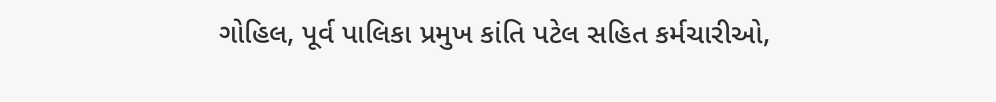ગોહિલ, પૂર્વ પાલિકા પ્રમુખ કાંતિ પટેલ સહિત કર્મચારીઓ,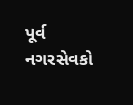પૂર્વ નગરસેવકો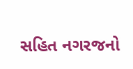સહિત નગરજનો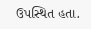ઉપસ્થિત હતા.